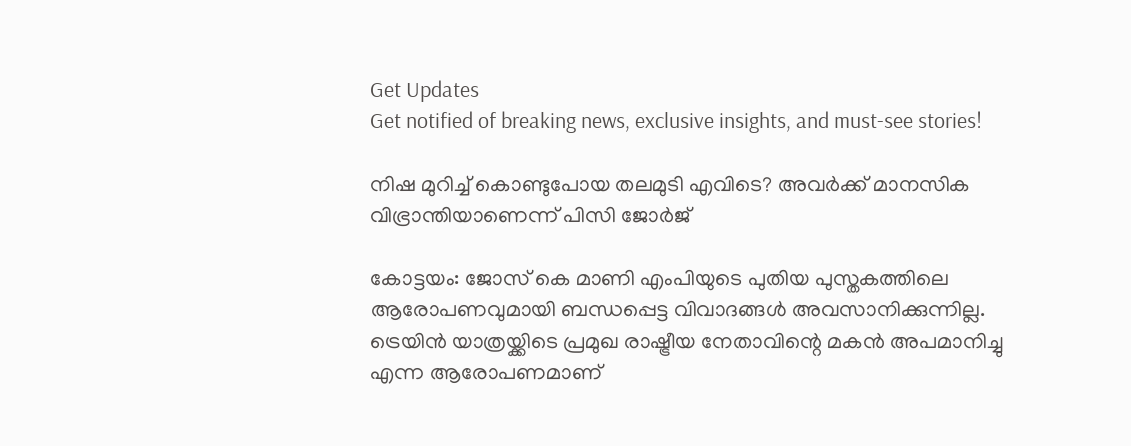Get Updates
Get notified of breaking news, exclusive insights, and must-see stories!

നിഷ മുറിച്ച് കൊണ്ടുപോയ തലമുടി എവിടെ? അവർക്ക് മാനസിക വിഭ്രാന്തിയാണെന്ന് പിസി ജോർജ്

കോട്ടയം: ജോസ് കെ മാണി എംപിയുടെ പുതിയ പുസ്തകത്തിലെ ആരോപണവുമായി ബന്ധപ്പെട്ട വിവാദങ്ങൾ അവസാനിക്കുന്നില്ല. ട്രെയിൻ യാത്രയ്ക്കിടെ പ്രമുഖ രാഷ്ട്രീയ നേതാവിന്റെ മകൻ അപമാനിച്ചു എന്ന ആരോപണമാണ്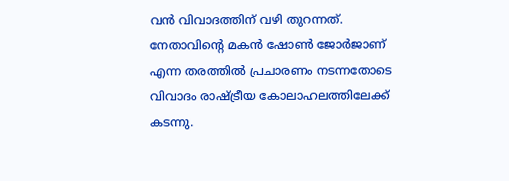വൻ വിവാദത്തിന് വഴി തുറന്നത്. നേതാവിന്റെ മകൻ ഷോൺ ജോർജാണ് എന്ന തരത്തിൽ പ്രചാരണം നടന്നതോടെ വിവാദം രാഷ്ട്രീയ കോലാഹലത്തിലേക്ക് കടന്നു.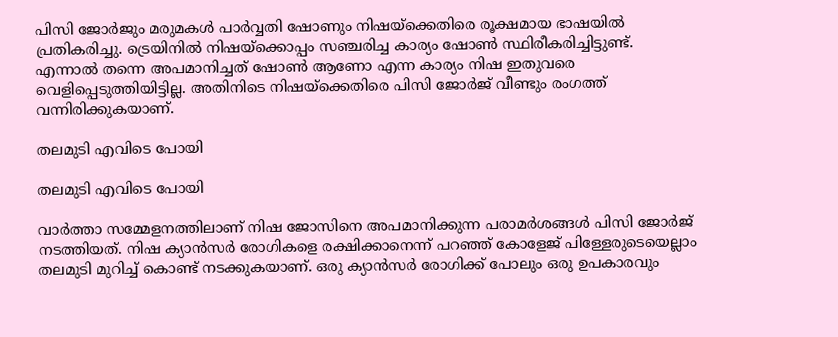പിസി ജോർജും മരുമകൾ പാർവ്വതി ഷോണും നിഷയ്ക്കെതിരെ രൂക്ഷമായ ഭാഷയിൽ പ്രതികരിച്ചു. ട്രെയിനിൽ നിഷയ്ക്കൊപ്പം സഞ്ചരിച്ച കാര്യം ഷോൺ സ്ഥിരീകരിച്ചിട്ടുണ്ട്. എന്നാൽ തന്നെ അപമാനിച്ചത് ഷോൺ ആണോ എന്ന കാര്യം നിഷ ഇതുവരെ വെളിപ്പെടുത്തിയിട്ടില്ല. അതിനിടെ നിഷയ്ക്കെതിരെ പിസി ജോർജ് വീണ്ടും രംഗത്ത് വന്നിരിക്കുകയാണ്.

തലമുടി എവിടെ പോയി

തലമുടി എവിടെ പോയി

വാര്‍ത്താ സമ്മേളനത്തിലാണ് നിഷ ജോസിനെ അപമാനിക്കുന്ന പരാമര്‍ശങ്ങള്‍ പിസി ജോര്‍ജ് നടത്തിയത്. നിഷ ക്യാന്‍സര്‍ രോഗികളെ രക്ഷിക്കാനെന്ന് പറഞ്ഞ് കോളേജ് പിള്ളേരുടെയെല്ലാം തലമുടി മുറിച്ച് കൊണ്ട് നടക്കുകയാണ്. ഒരു ക്യാന്‍സര്‍ രോഗിക്ക് പോലും ഒരു ഉപകാരവും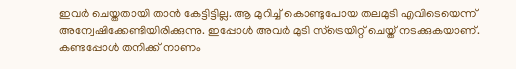ഇവര്‍ ചെയ്തതായി താന്‍ കേട്ടിട്ടില്ല. ആ മുറിച്ച് കൊണ്ടുപോയ തലമുടി എവിടെയെന്ന് അന്വേഷിക്കേണ്ടിയിരിക്കുന്നു. ഇപ്പോള്‍ അവര്‍ മുടി സ്‌ട്രെയിറ്റ് ചെയ്ത് നടക്കുകയാണ്. കണ്ടപ്പോള്‍ തനിക്ക് നാണം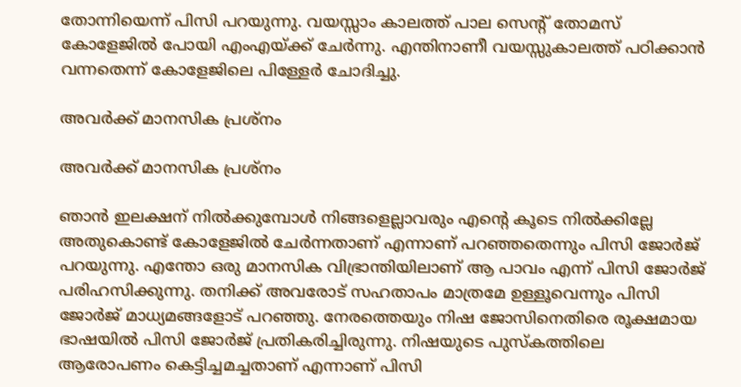തോന്നിയെന്ന് പിസി പറയുന്നു. വയസ്സാം കാലത്ത് പാല സെന്റ് തോമസ് കോളേജില്‍ പോയി എംഎയ്ക്ക് ചേര്‍ന്നു. എന്തിനാണീ വയസ്സുകാലത്ത് പഠിക്കാന്‍ വന്നതെന്ന് കോളേജിലെ പിള്ളേര്‍ ചോദിച്ചു.

അവർക്ക് മാനസിക പ്രശ്നം

അവർക്ക് മാനസിക പ്രശ്നം

ഞാന്‍ ഇലക്ഷന് നില്‍ക്കുമ്പോള്‍ നിങ്ങളെല്ലാവരും എന്റെ കൂടെ നില്‍ക്കില്ലേ അതുകൊണ്ട് കോളേജില്‍ ചേര്‍ന്നതാണ് എന്നാണ് പറഞ്ഞതെന്നും പിസി ജോര്‍ജ് പറയുന്നു. എന്തോ ഒരു മാനസിക വിഭ്രാന്തിയിലാണ് ആ പാവം എന്ന് പിസി ജോര്‍ജ് പരിഹസിക്കുന്നു. തനിക്ക് അവരോട് സഹതാപം മാത്രമേ ഉള്ളൂവെന്നും പിസി ജോര്‍ജ് മാധ്യമങ്ങളോട് പറഞ്ഞു. നേരത്തെയും നിഷ ജോസിനെതിരെ രൂക്ഷമായ ഭാഷയില്‍ പിസി ജോര്‍ജ് പ്രതികരിച്ചിരുന്നു. നിഷയുടെ പുസ്‌കത്തിലെ ആരോപണം കെട്ടിച്ചമച്ചതാണ് എന്നാണ് പിസി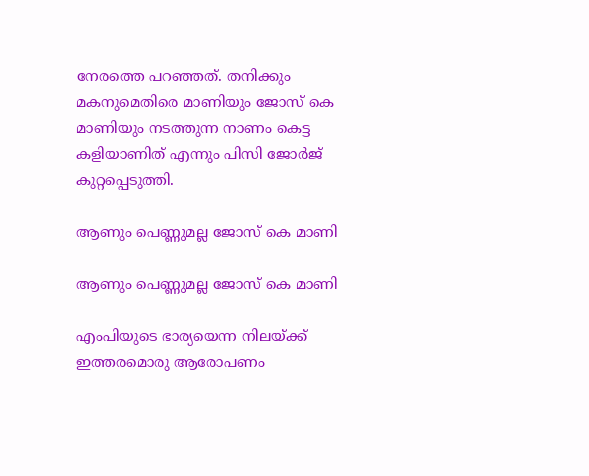നേരത്തെ പറഞ്ഞത്. തനിക്കും മകനുമെതിരെ മാണിയും ജോസ് കെ മാണിയും നടത്തുന്ന നാണം കെട്ട കളിയാണിത് എന്നും പിസി ജോര്‍ജ് കുറ്റപ്പെടുത്തി.

ആണും പെണ്ണുമല്ല ജോസ് കെ മാണി

ആണും പെണ്ണുമല്ല ജോസ് കെ മാണി

എംപിയുടെ ഭാര്യയെന്ന നിലയ്ക്ക് ഇത്തരമൊരു ആരോപണം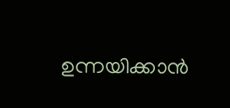ഉന്നയിക്കാന്‍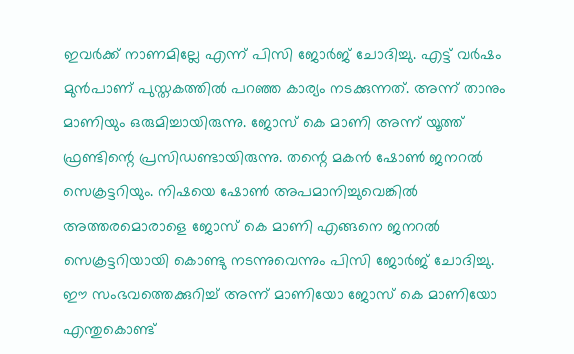ഇവര്‍ക്ക് നാണമില്ലേ എന്ന് പിസി ജോര്‍ജ് ചോദിച്ചു. എട്ട് വര്‍ഷം മുന്‍പാണ് പുസ്തകത്തില്‍ പറഞ്ഞ കാര്യം നടക്കുന്നത്. അന്ന് താനും മാണിയും ഒരുമിച്ചായിരുന്നു. ജോസ് കെ മാണി അന്ന് യൂത്ത് ഫ്രണ്ടിന്റെ പ്രസിഡണ്ടായിരുന്നു. തന്റെ മകന്‍ ഷോണ്‍ ജനറല്‍ സെക്രട്ടറിയും. നിഷയെ ഷോണ്‍ അപമാനിച്ചുവെങ്കില്‍ അത്തരമൊരാളെ ജോസ് കെ മാണി എങ്ങനെ ജനറല്‍ സെക്രട്ടറിയായി കൊണ്ടു നടന്നുവെന്നും പിസി ജോര്‍ജ് ചോദിച്ചു. ഈ സംഭവത്തെക്കുറിച്ച് അന്ന് മാണിയോ ജോസ് കെ മാണിയോ എന്തുകൊണ്ട്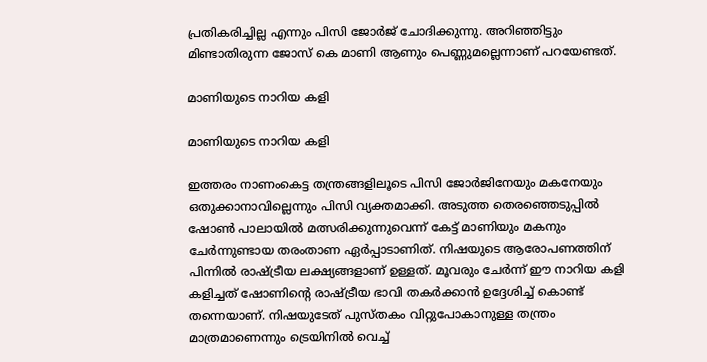പ്രതികരിച്ചില്ല എന്നും പിസി ജോര്‍ജ് ചോദിക്കുന്നു. അറിഞ്ഞിട്ടും മിണ്ടാതിരുന്ന ജോസ് കെ മാണി ആണും പെണ്ണുമല്ലെന്നാണ് പറയേണ്ടത്.

മാണിയുടെ നാറിയ കളി

മാണിയുടെ നാറിയ കളി

ഇത്തരം നാണംകെട്ട തന്ത്രങ്ങളിലൂടെ പിസി ജോര്‍ജിനേയും മകനേയും ഒതുക്കാനാവില്ലെന്നും പിസി വ്യക്തമാക്കി. അടുത്ത തെരഞ്ഞെടുപ്പില്‍ ഷോണ്‍ പാലായില്‍ മത്സരിക്കുന്നുവെന്ന് കേട്ട് മാണിയും മകനും ചേര്‍ന്നുണ്ടായ തരംതാണ ഏര്‍പ്പാടാണിത്. നിഷയുടെ ആരോപണത്തിന് പിന്നില്‍ രാഷ്ട്രീയ ലക്ഷ്യങ്ങളാണ് ഉള്ളത്. മൂവരും ചേര്‍ന്ന് ഈ നാറിയ കളി കളിച്ചത് ഷോണിന്റെ രാഷ്ട്രീയ ഭാവി തകര്‍ക്കാന്‍ ഉദ്ദേശിച്ച് കൊണ്ട് തന്നെയാണ്. നിഷയുടേത് പുസ്തകം വിറ്റുപോകാനുള്ള തന്ത്രം മാത്രമാണെന്നും ട്രെയിനില്‍ വെച്ച്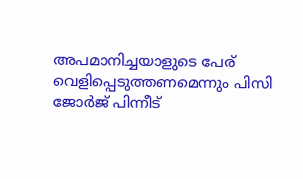അപമാനിച്ചയാളുടെ പേര് വെളിപ്പെടുത്തണമെന്നും പിസി ജോര്‍ജ് പിന്നീട്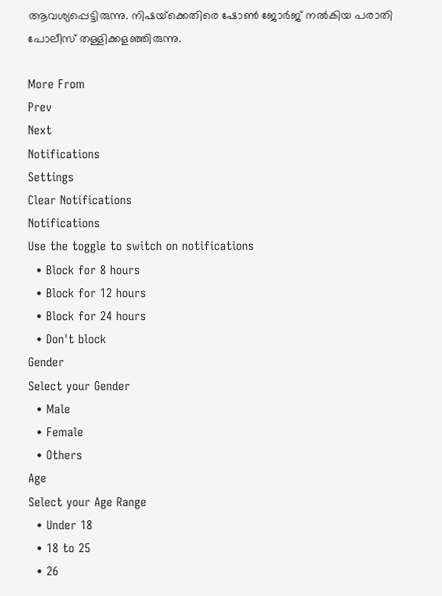ആവശ്യപ്പെട്ടിരുന്നു. നിഷയ്‌ക്കെതിരെ ഷോണ്‍ ജോര്‍ജ് നല്‍കിയ പരാതി പോലീസ് തള്ളിക്കളഞ്ഞിരുന്നു.

More From
Prev
Next
Notifications
Settings
Clear Notifications
Notifications
Use the toggle to switch on notifications
  • Block for 8 hours
  • Block for 12 hours
  • Block for 24 hours
  • Don't block
Gender
Select your Gender
  • Male
  • Female
  • Others
Age
Select your Age Range
  • Under 18
  • 18 to 25
  • 26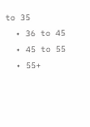to 35
  • 36 to 45
  • 45 to 55
  • 55+